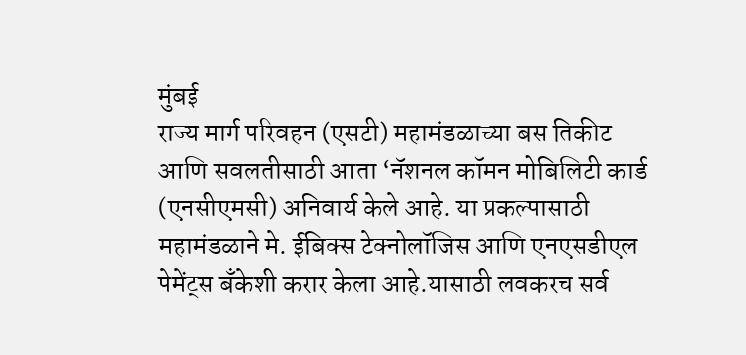मुंबई
राज्य मार्ग परिवहन (एसटी) महामंडळाच्या बस तिकीट आणि सवलतीसाठी आता ‘नॅशनल कॉमन मोबिलिटी कार्ड (एनसीएमसी) अनिवार्य केले आहे. या प्रकल्पासाठी महामंडळाने मे. ईबिक्स टेक्नोलॉजिस आणि एनएसडीएल पेमेंट्स बँकेशी करार केला आहे.यासाठी लवकरच सर्व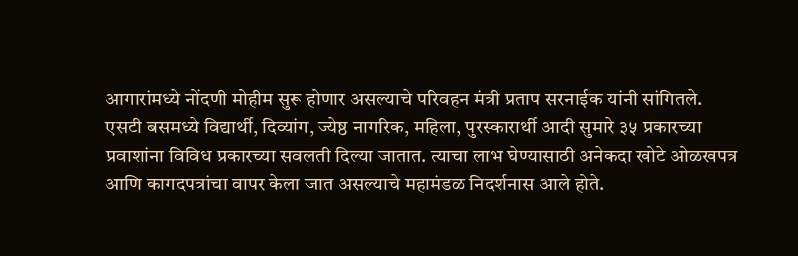आगारांमध्ये नोंदणी मोहीम सुरू होणार असल्याचे परिवहन मंत्री प्रताप सरनाईक यांनी सांगितले.
एसटी बसमध्ये विद्यार्थी, दिव्यांग, ज्येष्ठ नागरिक, महिला, पुरस्कारार्थी आदी सुमारे ३५ प्रकारच्या प्रवाशांना विविध प्रकारच्या सवलती दिल्या जातात. त्याचा लाभ घेण्यासाठी अनेकदा खोटे ओळखपत्र आणि कागदपत्रांचा वापर केला जात असल्याचे महामंडळ निदर्शनास आले होते.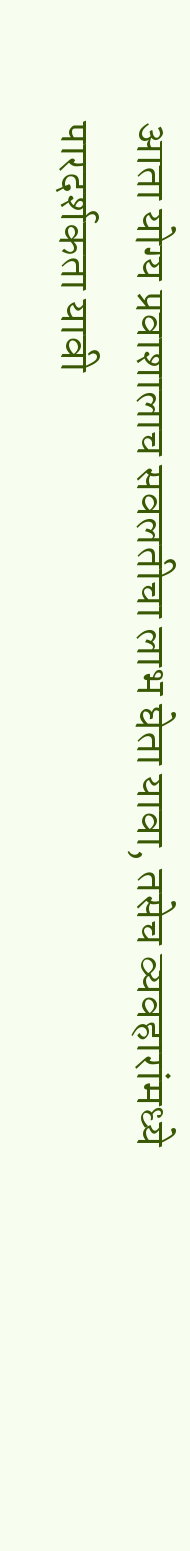आता योग्य प्रवाशालाच सवलतीचा लाभ घेता यावा, तसेच व्यवहारांमध्ये पारदर्शकता यावी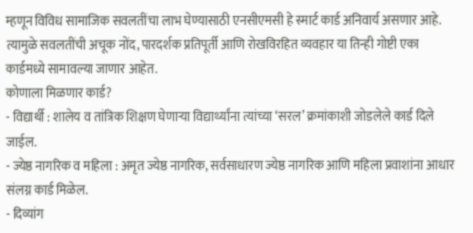म्हणून विविध सामाजिक सवलतींचा लाभ घेण्यासाठी एनसीएमसी हे स्मार्ट कार्ड अनिवार्य असणार आहे. त्यामुळे सवलतींची अचूक नोंद, पारदर्शक प्रतिपूर्ती आणि रोखविरहित व्यवहार या तिन्ही गोष्टी एका कार्डमध्ये सामावल्या जाणार आहेत.
कोणाला मिळणार कार्ड?
- विद्यार्थी : शालेय व तांत्रिक शिक्षण घेणाऱ्या विद्यार्थ्यांना त्यांच्या ‘सरल’ क्रमांकाशी जोडलेले कार्ड दिले जाईल.
- ज्येष्ठ नागरिक व महिला : अमृत ज्येष्ठ नागरिक, सर्वसाधारण ज्येष्ठ नागरिक आणि महिला प्रवाशांना आधार संलग्न कार्ड मिळेल.
- दिव्यांग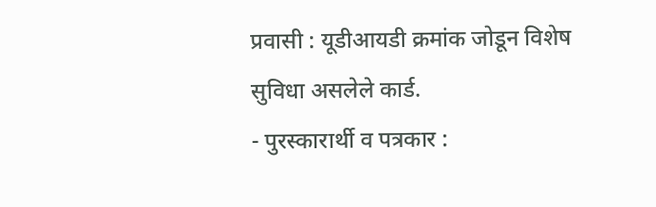प्रवासी : यूडीआयडी क्रमांक जोडून विशेष सुविधा असलेले कार्ड.
- पुरस्कारार्थी व पत्रकार :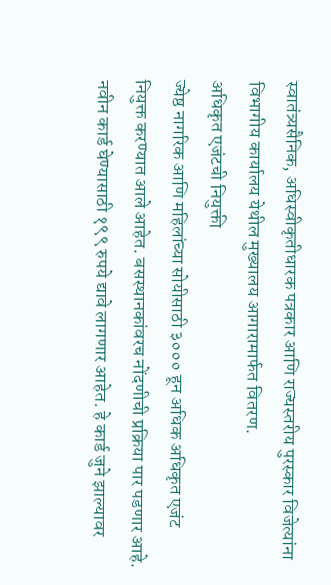स्वातंत्र्यसैनिक, अधिस्वीकृतीधारक पत्रकार आणि राज्यस्तरीय पुरस्कार विजेत्यांना विभागीय कार्यालय येथील मुख्यालय आगारामार्फत वितरण.
अधिकृत एजंटची नियुक्ती
ज्येष्ठ नागरिक आणि महिलांच्या सोयीसाठी ३००० हून अधिक अधिकृत एजंट नियुक्त करण्यात आले आहेत. बसस्थानकांवरच नोंदणीची प्रक्रिया पार पडणार आहे.
नवीन कार्ड घेण्यासाठी १९९ रुपये द्यावे लागणार आहेत. हे कार्ड जुने झाल्यावर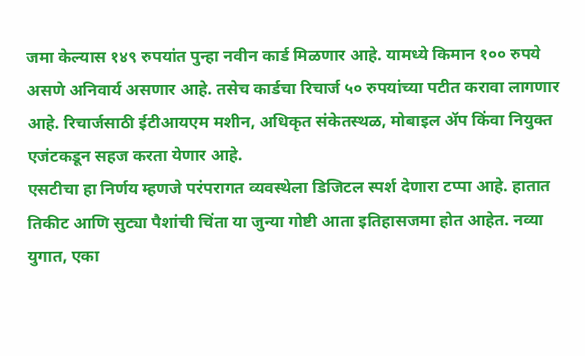जमा केल्यास १४९ रुपयांत पुन्हा नवीन कार्ड मिळणार आहे. यामध्ये किमान १०० रुपये असणे अनिवार्य असणार आहे. तसेच कार्डचा रिचार्ज ५० रुपयांच्या पटीत करावा लागणार आहे. रिचार्जसाठी ईटीआयएम मशीन, अधिकृत संकेतस्थळ, मोबाइल ॲप किंवा नियुक्त एजंटकडून सहज करता येणार आहे.
एसटीचा हा निर्णय म्हणजे परंपरागत व्यवस्थेला डिजिटल स्पर्श देणारा टप्पा आहे. हातात तिकीट आणि सुट्या पैशांची चिंता या जुन्या गोष्टी आता इतिहासजमा होत आहेत. नव्या युगात, एका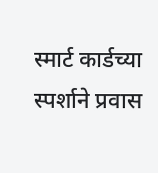स्मार्ट कार्डच्या स्पर्शाने प्रवास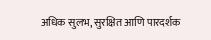अधिक सुलभ, सुरक्षित आणि पारदर्शक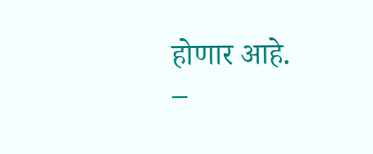होणार आहे.
–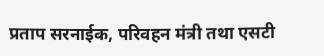प्रताप सरनाईक, परिवहन मंत्री तथा एसटी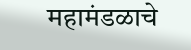महामंडळाचे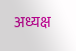अध्यक्ष